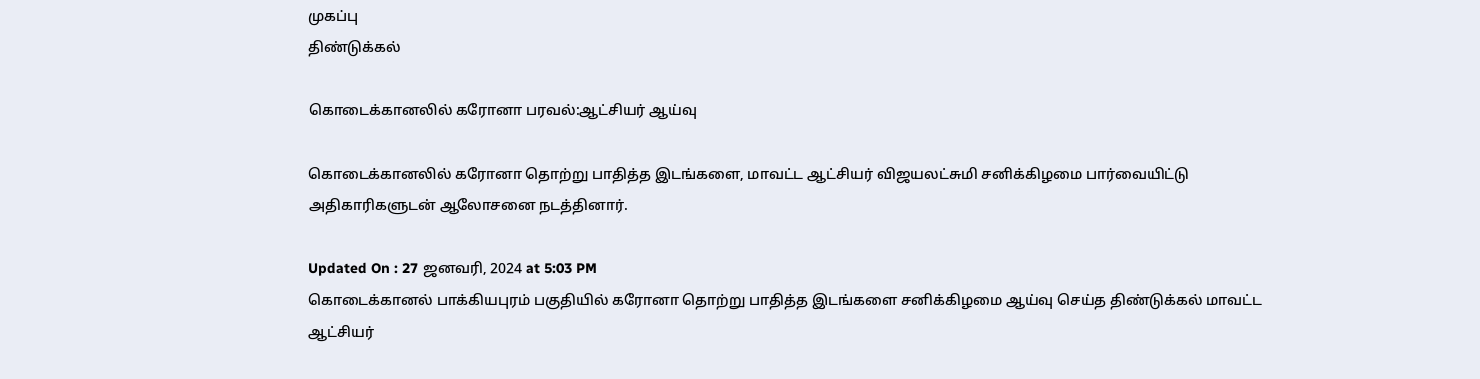முகப்பு
திண்டுக்கல்

கொடைக்கானலில் கரோனா பரவல்:ஆட்சியர் ஆய்வு

கொடைக்கானலில் கரோனா தொற்று பாதித்த இடங்களை, மாவட்ட ஆட்சியர் விஜயலட்சுமி சனிக்கிழமை பார்வையிட்டு அதிகாரிகளுடன் ஆலோசனை நடத்தினார்.

Updated On : 27 ஜனவரி, 2024 at 5:03 PM
கொடைக்கானல் பாக்கியபுரம் பகுதியில் கரோனா தொற்று பாதித்த இடங்களை சனிக்கிழமை ஆய்வு செய்த திண்டுக்கல் மாவட்ட ஆட்சியர்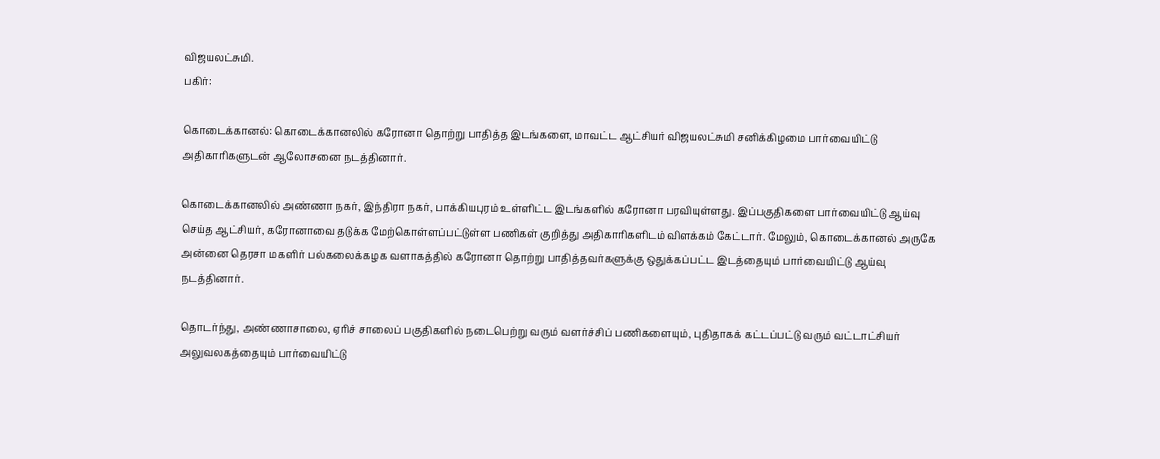விஜயலட்சுமி.
பகிர்:

கொடைக்கானல்: கொடைக்கானலில் கரோனா தொற்று பாதித்த இடங்களை, மாவட்ட ஆட்சியர் விஜயலட்சுமி சனிக்கிழமை பார்வையிட்டு அதிகாரிகளுடன் ஆலோசனை நடத்தினார்.

கொடைக்கானலில் அண்ணா நகர், இந்திரா நகர், பாக்கியபுரம் உள்ளிட்ட இடங்களில் கரோனா பரவியுள்ளது. இப்பகுதிகளை பார்வையிட்டு ஆய்வு செய்த ஆட்சியர், கரோனாவை தடுக்க மேற்கொள்ளப்பட்டுள்ள பணிகள் குறித்து அதிகாரிகளிடம் விளக்கம் கேட்டார். மேலும், கொடைக்கானல் அருகே அன்னை தெரசா மகளிர் பல்கலைக்கழக வளாகத்தில் கரோனா தொற்று பாதித்தவர்களுக்கு ஒதுக்கப்பட்ட இடத்தையும் பார்வையிட்டு ஆய்வு நடத்தினார்.

தொடர்ந்து, அண்ணாசாலை, ஏரிச் சாலைப் பகுதிகளில் நடைபெற்று வரும் வளர்ச்சிப் பணிகளையும், புதிதாகக் கட்டப்பட்டு வரும் வட்டாட்சியர் அலுவலகத்தையும் பார்வையிட்டு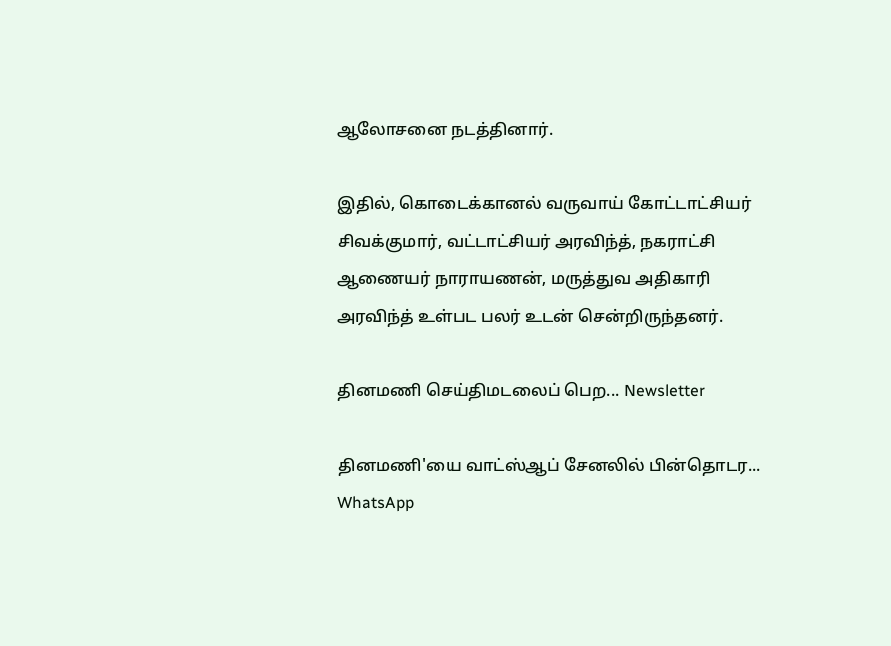ஆலோசனை நடத்தினார்.

இதில், கொடைக்கானல் வருவாய் கோட்டாட்சியர் சிவக்குமார், வட்டாட்சியர் அரவிந்த், நகராட்சி ஆணையர் நாராயணன், மருத்துவ அதிகாரி அரவிந்த் உள்பட பலர் உடன் சென்றிருந்தனர்.

தினமணி செய்திமடலைப் பெற... Newsletter

தினமணி'யை வாட்ஸ்ஆப் சேனலில் பின்தொடர... WhatsApp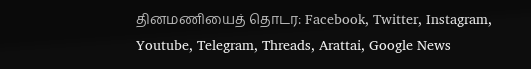தினமணியைத் தொடர: Facebook, Twitter, Instagram, Youtube, Telegram, Threads, Arattai, Google News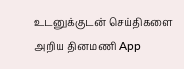உடனுக்குடன் செய்திகளை அறிய தினமணி App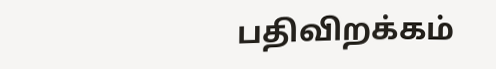பதிவிறக்கம்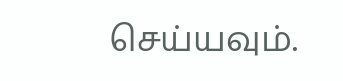செய்யவும்.